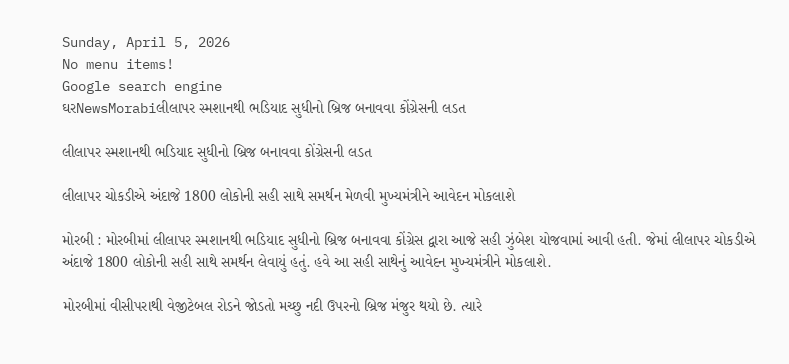Sunday, April 5, 2026
No menu items!
Google search engine
ઘરNewsMorabiલીલાપર સ્મશાનથી ભડિયાદ સુધીનો બ્રિજ બનાવવા કોંગ્રેસની લડત

લીલાપર સ્મશાનથી ભડિયાદ સુધીનો બ્રિજ બનાવવા કોંગ્રેસની લડત

લીલાપર ચોકડીએ અંદાજે 1800 લોકોની સહી સાથે સમર્થન મેળવી મુખ્યમંત્રીને આવેદન મોકલાશે

મોરબી : મોરબીમાં લીલાપર સ્મશાનથી ભડિયાદ સુધીનો બ્રિજ બનાવવા કોંગ્રેસ દ્વારા આજે સહી ઝુંબેશ યોજવામાં આવી હતી. જેમાં લીલાપર ચોકડીએ અંદાજે 1800 લોકોની સહી સાથે સમર્થન લેવાયું હતું. હવે આ સહી સાથેનું આવેદન મુખ્યમંત્રીને મોકલાશે.

મોરબીમાં વીસીપરાથી વેજીટેબલ રોડને જોડતો મચ્છુ નદી ઉપરનો બ્રિજ મંજુર થયો છે. ત્યારે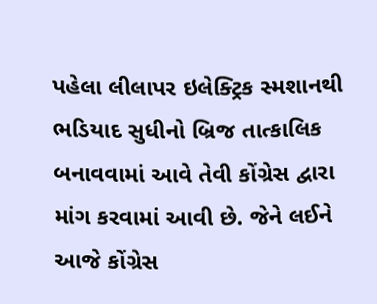પહેલા લીલાપર ઇલેક્ટ્રિક સ્મશાનથી ભડિયાદ સુધીનો બ્રિજ તાત્કાલિક બનાવવામાં આવે તેવી કોંગ્રેસ દ્વારા માંગ કરવામાં આવી છે. જેને લઈને આજે કોંગ્રેસ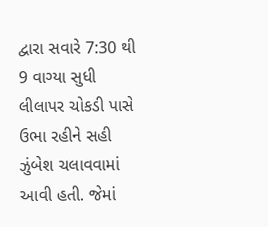દ્વારા સવારે 7:30 થી 9 વાગ્યા સુધી લીલાપર ચોકડી પાસે ઉભા રહીને સહી ઝુંબેશ ચલાવવામાં આવી હતી. જેમાં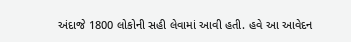અંદાજે 1800 લોકોની સહી લેવામાં આવી હતી. હવે આ આવેદન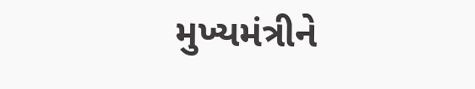મુખ્યમંત્રીને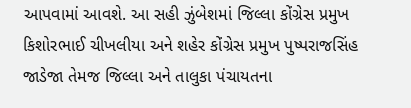આપવામાં આવશે. આ સહી ઝુંબેશમાં જિલ્લા કોંગ્રેસ પ્રમુખ કિશોરભાઈ ચીખલીયા અને શહેર કોંગ્રેસ પ્રમુખ પુષ્પરાજસિંહ જાડેજા તેમજ જિલ્લા અને તાલુકા પંચાયતના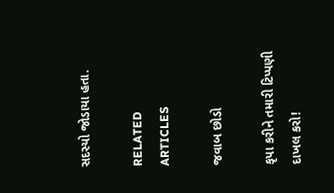સદસ્યો જોડાયા હતા.

RELATED ARTICLES

જવાબ છોડો

કૃપા કરીને તમારી ટિપ્પણી દાખલ કરો!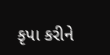કૃપા કરીને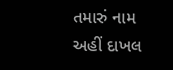તમારું નામ અહીં દાખલ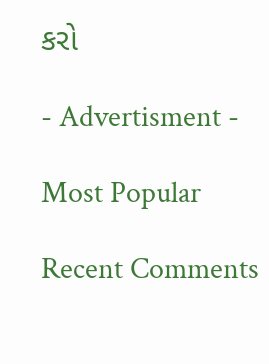કરો

- Advertisment -

Most Popular

Recent Comments